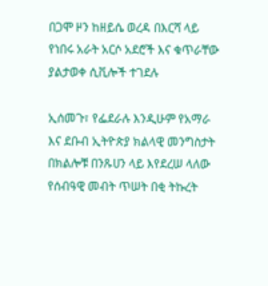በጋሞ ዞን ከዘይሴ ወረዳ በእርሻ ላይ የነበሩ አራት አርሶ አደሮች እና ቁጥራቸው ያልታወቀ ሲቪሎች ተገደሉ

ኢሰመጉ፣ የፌደራሉ እንዲሁም የአማራ እና ደቡብ ኢትዮጵያ ክልላዊ መንግስታት በክልሎቹ በንጹሀን ላይ እየደረሠ ላለው የሰብዓዊ መብት ጥሠት በቂ ትኩረት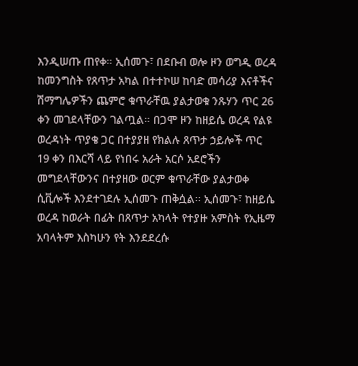እንዲሠጡ ጠየቀ። ኢሰመጉ፣ በደቡብ ወሎ ዞን ወግዲ ወረዳ ከመንግስት የጸጥታ አካል በተተኮሠ ከባድ መሳሪያ እናቶችና ሽማግሌዎችን ጨምሮ ቁጥራቸዉ ያልታወቁ ንጹሃን ጥር 26 ቀን መገደላቸውን ገልጧል። በጋሞ ዞን ከዘይሴ ወረዳ የልዩ ወረዳነት ጥያቄ ጋር በተያያዘ የክልሉ ጸጥታ ኃይሎች ጥር 19 ቀን በእርሻ ላይ የነበሩ አራት አርሶ አደሮችን መግደላቸውንና በተያዘው ወርም ቁጥራቸው ያልታወቀ ሲቪሎች እንደተገደሉ ኢሰመጉ ጠቅሷል፡፡ ኢሰመጉ፣ ከዘይሴ ወረዳ ከወራት በፊት በጸጥታ አካላት የተያዙ አምስት የኢዜማ አባላትም እስካሁን የት እንደደረሱ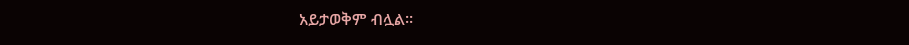አይታወቅም ብሏል።